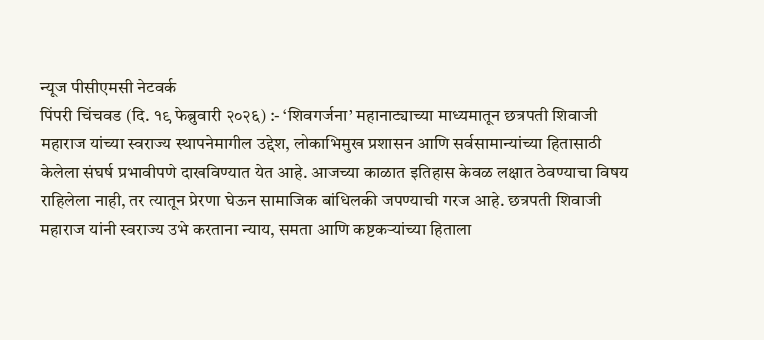न्यूज पीसीएमसी नेटवर्क
पिंपरी चिंचवड (दि. १९ फेब्रुवारी २०२६) :- ‘शिवगर्जना’ महानाट्याच्या माध्यमातून छत्रपती शिवाजी महाराज यांच्या स्वराज्य स्थापनेमागील उद्देश, लोकाभिमुख प्रशासन आणि सर्वसामान्यांच्या हितासाठी केलेला संघर्ष प्रभावीपणे दाखविण्यात येत आहे. आजच्या काळात इतिहास केवळ लक्षात ठेवण्याचा विषय राहिलेला नाही, तर त्यातून प्रेरणा घेऊन सामाजिक बांधिलकी जपण्याची गरज आहे. छत्रपती शिवाजी महाराज यांनी स्वराज्य उभे करताना न्याय, समता आणि कष्टकऱ्यांच्या हिताला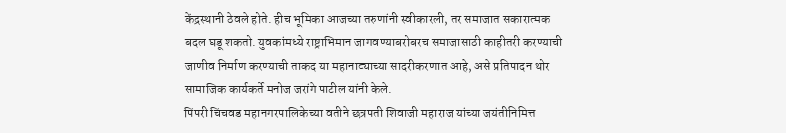केंद्रस्थानी ठेवले होते. हीच भूमिका आजच्या तरुणांनी स्वीकारली, तर समाजात सकारात्मक बदल घडू शकतो. युवकांमध्ये राष्ट्राभिमान जागवण्याबरोबरच समाजासाठी काहीतरी करण्याची जाणीव निर्माण करण्याची ताकद या महानाट्याच्या सादरीकरणात आहे, असे प्रतिपादन थोर सामाजिक कार्यकर्ते मनोज जरांगे पाटील यांनी केले.
पिंपरी चिंचवड महानगरपालिकेच्या वतीने छत्रपती शिवाजी महाराज यांच्या जयंतीनिमित्त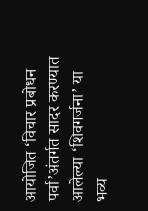आयोजित ‘विचार प्रबोधन पर्वा’अंतर्गत सादर करण्यात आलेल्या ‘शिवगर्जना’ या भव्य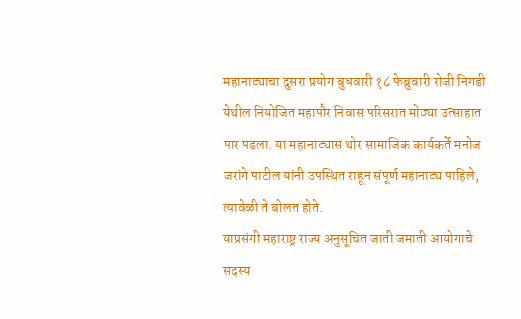महानाट्याचा दुसरा प्रयोग बुधवारी १८ फेब्रुवारी रोजी निगडी येथील नियोजित महापौर निवास परिसरात मोठ्या उत्साहात पार पडला. या महानाट्यास थोर सामाजिक कार्यकर्ते मनोज जरांगे पाटील यांनी उपस्थित राहून संपूर्ण महानाट्य पाहिले, त्यावेळी ते बोलत होते.
याप्रसंगी महाराष्ट्र राज्य अनुसूचित जाती जमाती आयोगाचे सदस्य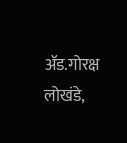ॲड.गोरक्ष लोखंडे,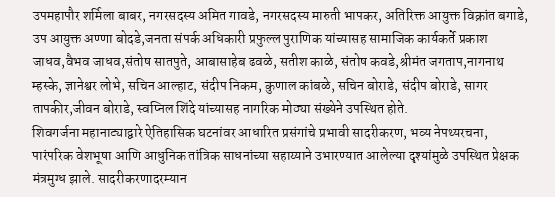उपमहापौर शर्मिला बाबर, नगरसदस्य अमित गावडे, नगरसदस्य मारुती भापकर, अतिरिक्त आयुक्त विक्रांत बगाडे, उप आयुक्त अण्णा बोदडे,जनता संपर्क अधिकारी प्रफुल्ल पुराणिक यांच्यासह सामाजिक कार्यकर्ते प्रकाश जाधव,वैभव जाधव,संतोष सातपुते, आबासाहेब ढवळे, सतीश काळे, संतोष कवडे,श्रीमंत जगताप,नागनाथ म्हस्के, ज्ञानेश्वर लोभे, सचिन आल्हाट, संदीप निकम, कुणाल कांबळे, सचिन बोराडे, संदीप बोराडे, सागर तापकीर,जीवन बोराडे, स्वप्निल शिंदे यांच्यासह नागरिक मोठ्या संख्येने उपस्थित होते.
शिवगर्जना महानाट्याद्वारे ऐतिहासिक घटनांवर आधारित प्रसंगांचे प्रभावी सादरीकरण, भव्य नेपथ्यरचना, पारंपरिक वेशभूषा आणि आधुनिक तांत्रिक साधनांच्या सहाय्याने उभारण्यात आलेल्या दृश्यांमुळे उपस्थित प्रेक्षक मंत्रमुग्ध झाले. सादरीकरणादरम्यान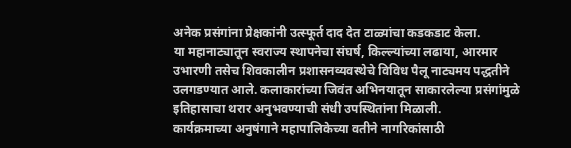अनेक प्रसंगांना प्रेक्षकांनी उत्स्फूर्त दाद देत टाळ्यांचा कडकडाट केला.
या महानाट्यातून स्वराज्य स्थापनेचा संघर्ष, किल्ल्यांच्या लढाया, आरमार उभारणी तसेच शिवकालीन प्रशासनव्यवस्थेचे विविध पैलू नाट्यमय पद्धतीने उलगडण्यात आले. कलाकारांच्या जिवंत अभिनयातून साकारलेल्या प्रसंगांमुळे इतिहासाचा थरार अनुभवण्याची संधी उपस्थितांना मिळाली.
कार्यक्रमाच्या अनुषंगाने महापालिकेच्या वतीने नागरिकांसाठी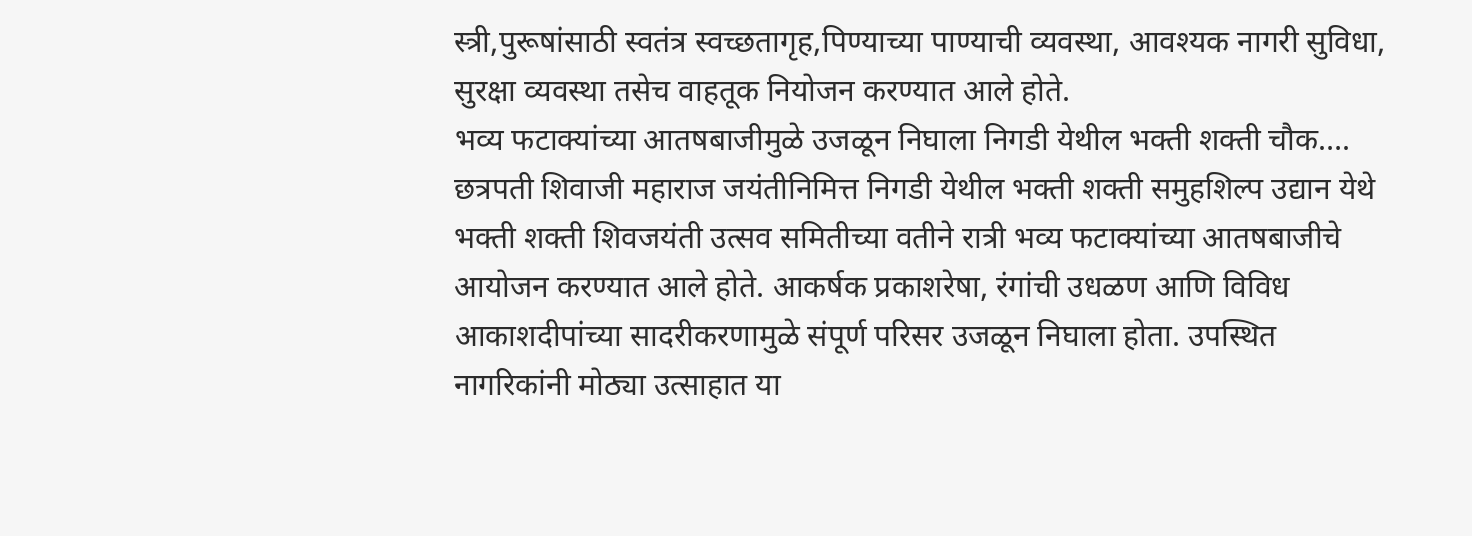स्त्री,पुरूषांसाठी स्वतंत्र स्वच्छतागृह,पिण्याच्या पाण्याची व्यवस्था, आवश्यक नागरी सुविधा, सुरक्षा व्यवस्था तसेच वाहतूक नियोजन करण्यात आले होते.
भव्य फटाक्यांच्या आतषबाजीमुळे उजळून निघाला निगडी येथील भक्ती शक्ती चौक….
छत्रपती शिवाजी महाराज जयंतीनिमित्त निगडी येथील भक्ती शक्ती समुहशिल्प उद्यान येथे भक्ती शक्ती शिवजयंती उत्सव समितीच्या वतीने रात्री भव्य फटाक्यांच्या आतषबाजीचे आयोजन करण्यात आले होते. आकर्षक प्रकाशरेषा, रंगांची उधळण आणि विविध आकाशदीपांच्या सादरीकरणामुळे संपूर्ण परिसर उजळून निघाला होता. उपस्थित नागरिकांनी मोठ्या उत्साहात या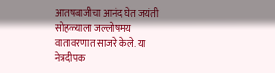आतषबाजीचा आनंद घेत जयंती सोहळ्याला जल्लोषमय वातावरणात साजरे केले. या नेत्रदीपक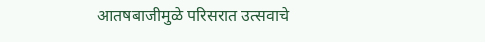आतषबाजीमुळे परिसरात उत्सवाचे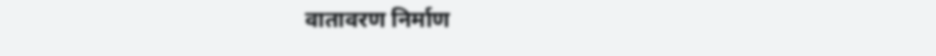वातावरण निर्माण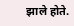झाले होते.